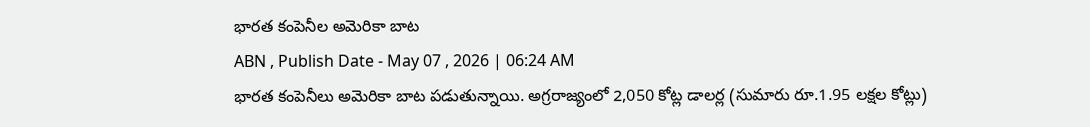భారత కంపెనీల అమెరికా బాట
ABN , Publish Date - May 07 , 2026 | 06:24 AM
భారత కంపెనీలు అమెరికా బాట పడుతున్నాయి. అగ్రరాజ్యంలో 2,050 కోట్ల డాలర్ల (సుమారు రూ.1.95 లక్షల కోట్లు)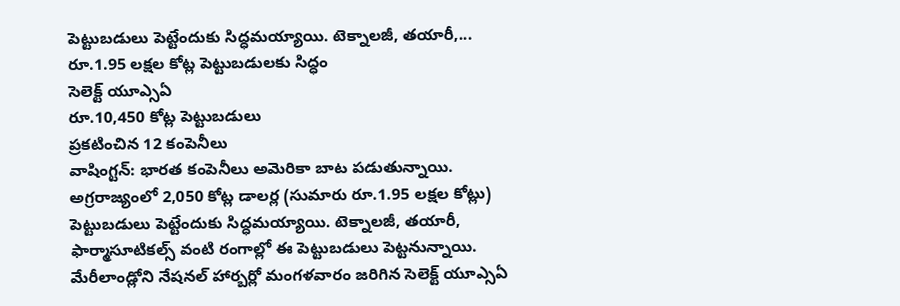పెట్టుబడులు పెట్టేందుకు సిద్ధమయ్యాయి. టెక్నాలజీ, తయారీ,...
రూ.1.95 లక్షల కోట్ల పెట్టుబడులకు సిద్ధం
సెలెక్ట్ యూఎ్సఏ
రూ.10,450 కోట్ల పెట్టుబడులు
ప్రకటించిన 12 కంపెనీలు
వాషింగ్టన్: భారత కంపెనీలు అమెరికా బాట పడుతున్నాయి. అగ్రరాజ్యంలో 2,050 కోట్ల డాలర్ల (సుమారు రూ.1.95 లక్షల కోట్లు) పెట్టుబడులు పెట్టేందుకు సిద్ధమయ్యాయి. టెక్నాలజీ, తయారీ, ఫార్మాసూటికల్స్ వంటి రంగాల్లో ఈ పెట్టుబడులు పెట్టనున్నాయి. మేరీలాండ్లోని నేషనల్ హార్బర్లో మంగళవారం జరిగిన సెలెక్ట్ యూఎ్సఏ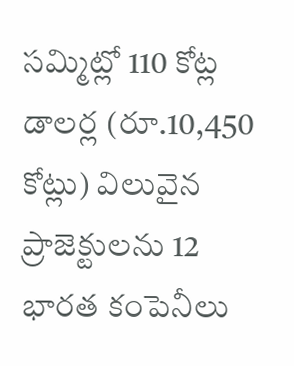సమ్మిట్లో 110 కోట్ల డాలర్ల (రూ.10,450 కోట్లు) విలువైన ప్రాజెక్టులను 12 భారత కంపెనీలు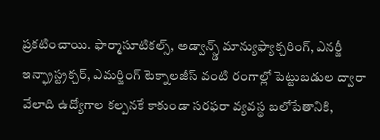ప్రకటించాయి. ఫార్మాసూటికల్స్, అడ్వాన్స్డ్ మాన్యుఫ్యాక్చరింగ్, ఎనర్జీ ఇన్ఫ్రాస్ట్రక్చర్, ఎమర్జింగ్ టెక్నాలజీస్ వంటి రంగాల్లో పెట్టుబడుల ద్వారా వేలాది ఉద్యోగాల కల్పనకే కాకుండా సరఫరా వ్యవస్థ బలోపేతానికి,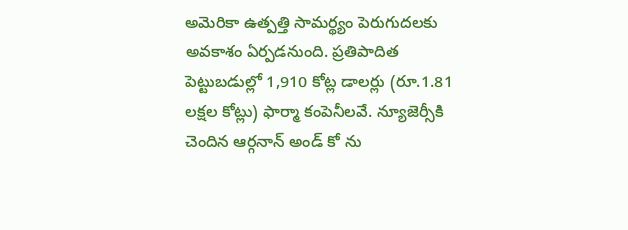అమెరికా ఉత్పత్తి సామర్థ్యం పెరుగుదలకు అవకాశం ఏర్పడనుంది. ప్రతిపాదిత పెట్టుబడుల్లో 1,910 కోట్ల డాలర్లు (రూ.1.81 లక్షల కోట్లు) ఫార్మా కంపెనీలవే. న్యూజెర్సీకి చెందిన ఆర్గనాన్ అండ్ కో ను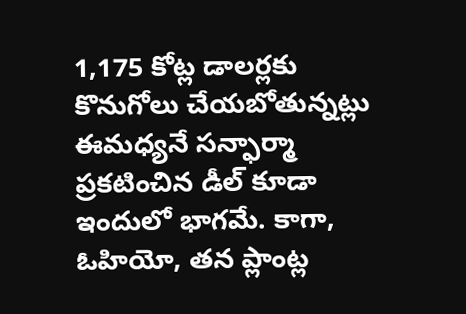1,175 కోట్ల డాలర్లకు కొనుగోలు చేయబోతున్నట్లు ఈమధ్యనే సన్ఫార్మా ప్రకటించిన డీల్ కూడా ఇందులో భాగమే. కాగా, ఓహియో, తన ప్లాంట్ల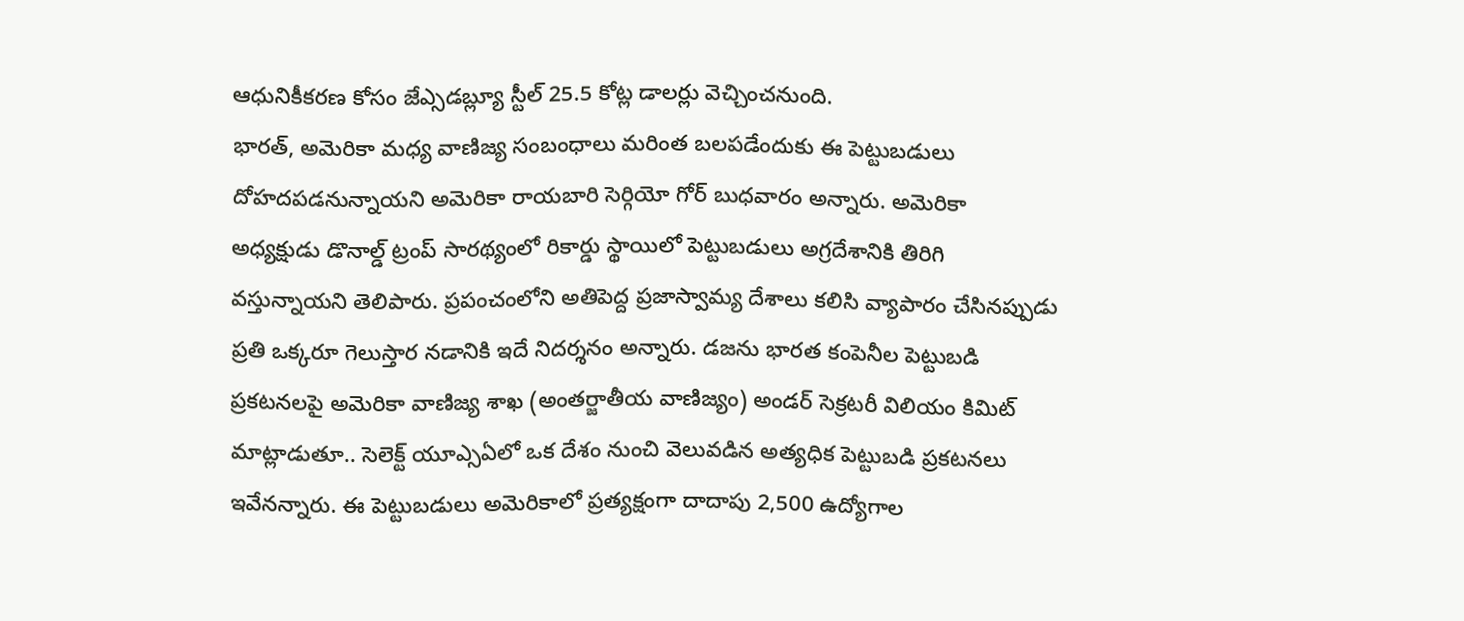ఆధునికీకరణ కోసం జేఎ్సడబ్ల్యూ స్టీల్ 25.5 కోట్ల డాలర్లు వెచ్చించనుంది.
భారత్, అమెరికా మధ్య వాణిజ్య సంబంధాలు మరింత బలపడేందుకు ఈ పెట్టుబడులు దోహదపడనున్నాయని అమెరికా రాయబారి సెర్గియో గోర్ బుధవారం అన్నారు. అమెరికా అధ్యక్షుడు డొనాల్డ్ ట్రంప్ సారథ్యంలో రికార్డు స్థాయిలో పెట్టుబడులు అగ్రదేశానికి తిరిగి వస్తున్నాయని తెలిపారు. ప్రపంచంలోని అతిపెద్ద ప్రజాస్వామ్య దేశాలు కలిసి వ్యాపారం చేసినప్పుడు ప్రతి ఒక్కరూ గెలుస్తార నడానికి ఇదే నిదర్శనం అన్నారు. డజను భారత కంపెనీల పెట్టుబడి ప్రకటనలపై అమెరికా వాణిజ్య శాఖ (అంతర్జాతీయ వాణిజ్యం) అండర్ సెక్రటరీ విలియం కిమిట్ మాట్లాడుతూ.. సెలెక్ట్ యూఎ్సఏలో ఒక దేశం నుంచి వెలువడిన అత్యధిక పెట్టుబడి ప్రకటనలు ఇవేనన్నారు. ఈ పెట్టుబడులు అమెరికాలో ప్రత్యక్షంగా దాదాపు 2,500 ఉద్యోగాల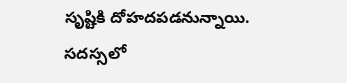సృష్టికి దోహదపడనున్నాయి. సదస్సలో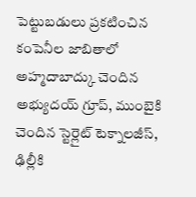పెట్టుబడులు ప్రకటించిన కంపెనీల జాబితాలో అహ్మదాబాద్కు చెందిన అభ్యుదయ్ గ్రూప్, ముంబైకి చెందిన స్టెర్లైట్ టెక్నాలజీస్, ఢిల్లీకి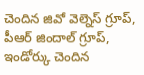చెందిన జివో వెల్నెస్ గ్రూప్, పీఆర్ జిందాల్ గ్రూప్, ఇండోర్కు చెందిన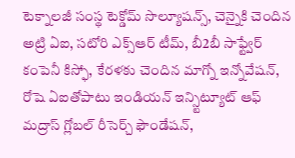టెక్నాలజీ సంస్థ టెక్డోమ్ సొల్యూషన్స్, చెన్నైకి చెందిన అట్రి ఏఐ, సటోరి ఎక్స్ఆర్ టీమ్, బీ2బీ సాఫ్ట్వేర్ కంపెనీ కిస్ఫో, కేరళకు చెందిన మాగ్నో ఇన్నోవేషన్, రోషె ఏఐతోపాటు ఇండియన్ ఇన్స్టిట్యూట్ ఆఫ్ మద్రాస్ గ్లోబల్ రీసెర్చ్ ఫౌండేషన్,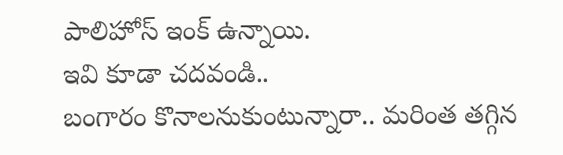పాలిహోస్ ఇంక్ ఉన్నాయి.
ఇవి కూడా చదవండి..
బంగారం కొనాలనుకుంటున్నారా.. మరింత తగ్గిన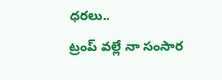ధరలు..
ట్రంప్ వల్లే నా సంసార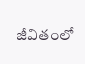జీవితంలో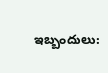ఇబ్బందులు: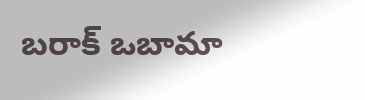బరాక్ ఒబామా